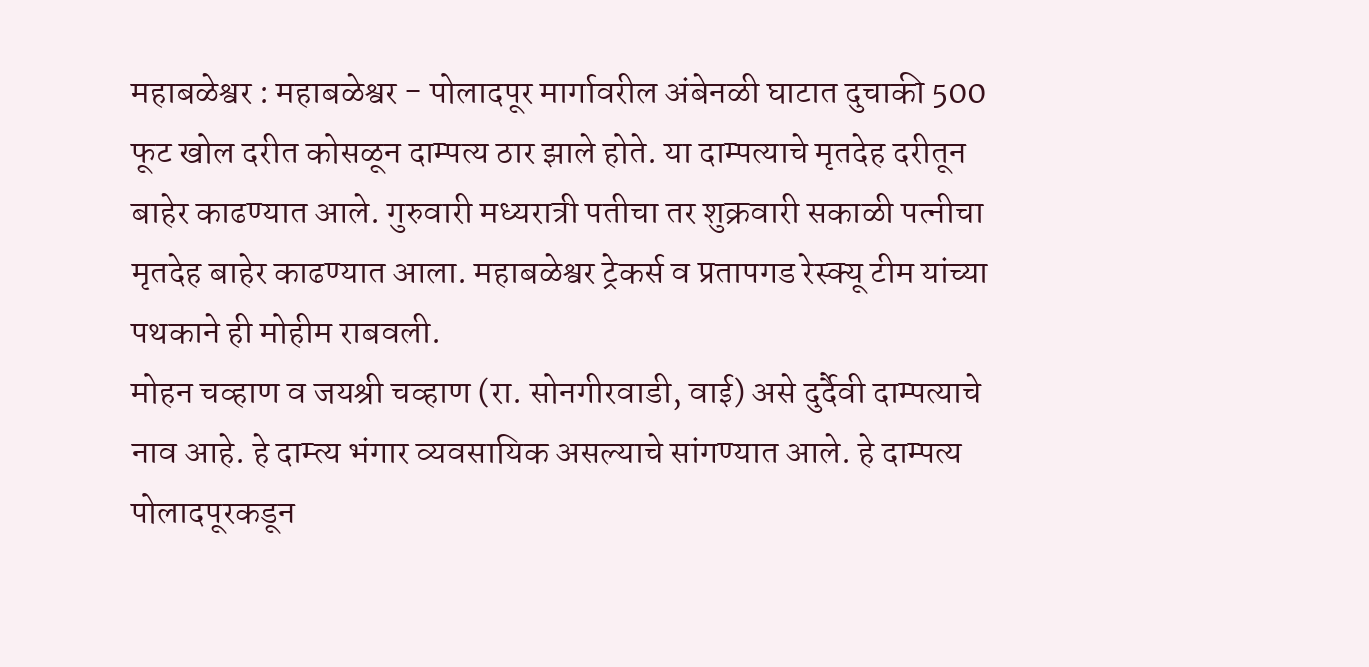महाबळेश्वर : महाबळेश्वर - पोलादपूर मार्गावरील अंबेनळी घाटात दुचाकी 500 फूट खोल दरीत कोसळून दाम्पत्य ठार झाले होते. या दाम्पत्याचे मृतदेह दरीतून बाहेर काढण्यात आले. गुरुवारी मध्यरात्री पतीचा तर शुक्रवारी सकाळी पत्नीचा मृतदेह बाहेर काढण्यात आला. महाबळेश्वर ट्रेकर्स व प्रतापगड रेस्क्यू टीम यांच्या पथकाने ही मोहीम राबवली.
मोहन चव्हाण व जयश्री चव्हाण (रा. सोनगीरवाडी, वाई) असे दुर्दैवी दाम्पत्याचे नाव आहे. हे दाम्त्य भंगार व्यवसायिक असल्याचे सांगण्यात आले. हे दाम्पत्य पोलादपूरकडून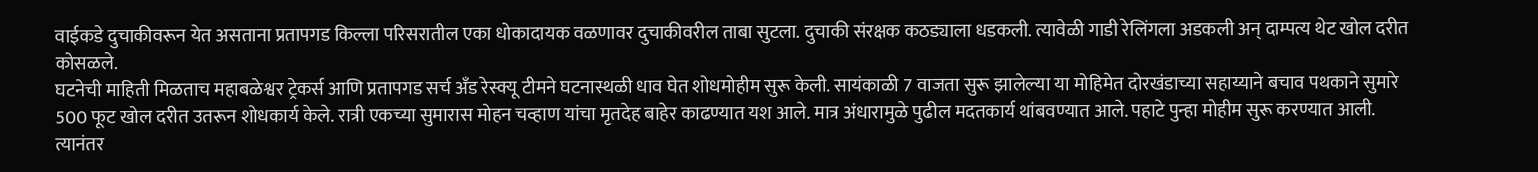वाईकडे दुचाकीवरून येत असताना प्रतापगड किल्ला परिसरातील एका धोकादायक वळणावर दुचाकीवरील ताबा सुटला. दुचाकी संरक्षक कठड्याला धडकली. त्यावेळी गाडी रेलिंगला अडकली अन् दाम्पत्य थेट खोल दरीत कोसळले.
घटनेची माहिती मिळताच महाबळेश्वर ट्रेकर्स आणि प्रतापगड सर्च अँड रेस्क्यू टीमने घटनास्थळी धाव घेत शोधमोहीम सुरू केली. सायंकाळी 7 वाजता सुरू झालेल्या या मोहिमेत दोरखंडाच्या सहाय्याने बचाव पथकाने सुमारे 500 फूट खोल दरीत उतरून शोधकार्य केले. रात्री एकच्या सुमारास मोहन चव्हाण यांचा मृतदेह बाहेर काढण्यात यश आले. मात्र अंधारामुळे पुढील मदतकार्य थांबवण्यात आले. पहाटे पुन्हा मोहीम सुरू करण्यात आली. त्यानंतर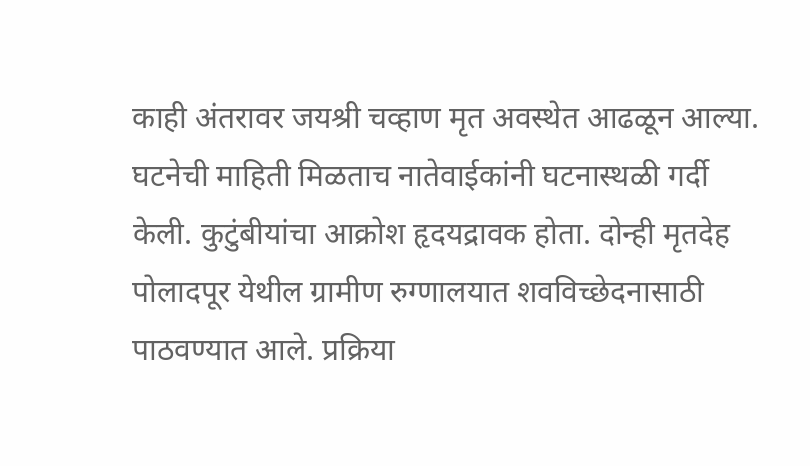काही अंतरावर जयश्री चव्हाण मृत अवस्थेत आढळून आल्या.
घटनेची माहिती मिळताच नातेवाईकांनी घटनास्थळी गर्दी केली. कुटुंबीयांचा आक्रोश हृदयद्रावक होता. दोन्ही मृतदेह पोलादपूर येथील ग्रामीण रुग्णालयात शवविच्छेदनासाठी पाठवण्यात आले. प्रक्रिया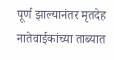पूर्ण झाल्यानंतर मृतदेह नातेवाईकांच्या ताब्यात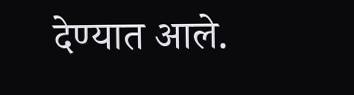देण्यात आले.